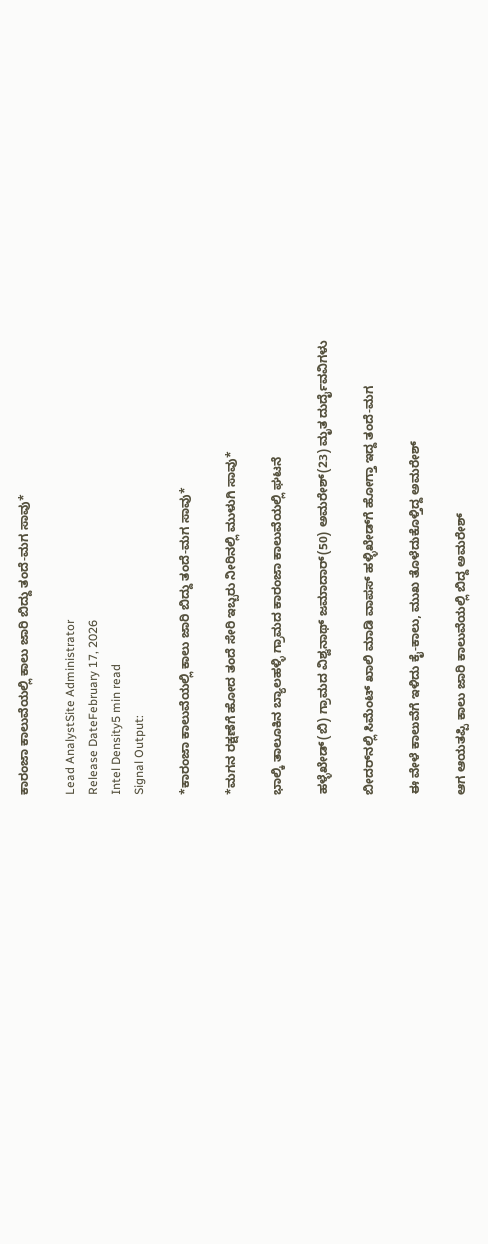ಕಾರಂಜಾ ಕಾಲುವೆಯಲ್ಲಿ ಕಾಲು ಜಾರಿ ಬಿದ್ದು ತಂದೆ-ಮಗ ಸಾವು*

Lead AnalystSite Administrator
Release DateFebruary 17, 2026
Intel Density5 min read
Signal Output:

*ಕಾರಂಜಾ ಕಾಲುವೆಯಲ್ಲಿ ಕಾಲು ಜಾರಿ ಬಿದ್ದು ತಂದೆ-ಮಗ ಸಾವು*

*ಮಗನ ರಕ್ಷಣೆಗೆ ಹೋದ ತಂದೆ ಸೇರಿ ಇಬ್ಬರು ನೀರಿನಲ್ಲಿ ಮುಳುಗಿ ಸಾವು*

ಭಾಲ್ಕಿ ತಾಲೂಕಿನ ಬ್ಯಾಲಹಳ್ಳಿ ಗ್ರಾಮದ ಕಾರಂಜಾ ಕಾಲುವೆಯಲ್ಲಿ ಘಟನೆ

ಹಳ್ಳೆಖೇಡ್(ಬಿ) ಗ್ರಾಮದ ವಿಶ್ವನಾಥ್ ಜಮಾದಾರ್(50) ಅಮರೇಶ್(23) ಮೃತ ದುರ್ದೈವವಿಗಳು

ಬೀದರ್‌ನಲ್ಲಿ ಸಿಮೆಂಟ್ ಖಾಲಿ ಮಾಡಿ ವಾಪಸ್ ಹಳ್ಳಿಖೇಡ್‌ಗೆ ಹೋಗ್ತಾ ಇದ್ದ ತಂದೆ-ಮಗ

ಈ ವೇಳೆ ಕಾಲುವೆಗೆ ಇಳಿದು ಕೈ-ಕಾಲು, ಮುಖ ತೊಳೆದುಕೊಳ್ತಿದ್ದ ಅಮರೇಶ್

ಆಗ ಆಯತಪ್ಪಿ ಕಾಲು ಜಾರಿ ಕಾಲುವೆಯಲ್ಲಿ ಬಿದ್ದ ಅಮರೇಶ್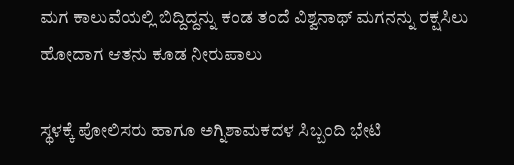ಮಗ ಕಾಲುವೆಯಲ್ಲಿ ಬಿದ್ದಿದ್ದನ್ನು ಕಂಡ ತಂದೆ ವಿಶ್ವನಾಥ್ ಮಗನನ್ನು ರಕ್ಷಸಿಲು ಹೋದಾಗ ಆತನು ಕೂಡ ನೀರುಪಾಲು

ಸ್ಥಳಕ್ಕೆ ಪೋಲಿಸರು ಹಾಗೂ ಅಗ್ನಿಶಾಮಕದಳ ಸಿಬ್ಬಂದಿ ಭೇಟಿ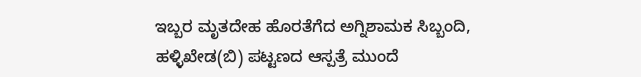ಇಬ್ಬರ ಮೃತದೇಹ ಹೊರತೆಗೆದ ಅಗ್ನಿಶಾಮಕ ‌ಸಿಬ್ಬಂದಿ, ಹಳ್ಳಿಖೇಡ(ಬಿ) ಪಟ್ಟಣದ ಆಸ್ಪತ್ರೆ ಮುಂದೆ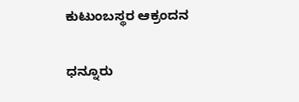ಕುಟುಂಬಸ್ಥರ ಆಕ್ರಂದನ

ಧನ್ನೂರು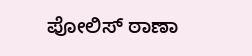ಪೋಲಿಸ್ ಠಾಣಾ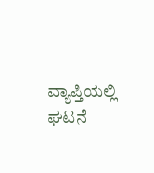ವ್ಯಾಪ್ತಿಯಲ್ಲಿ ಘಟನೆ